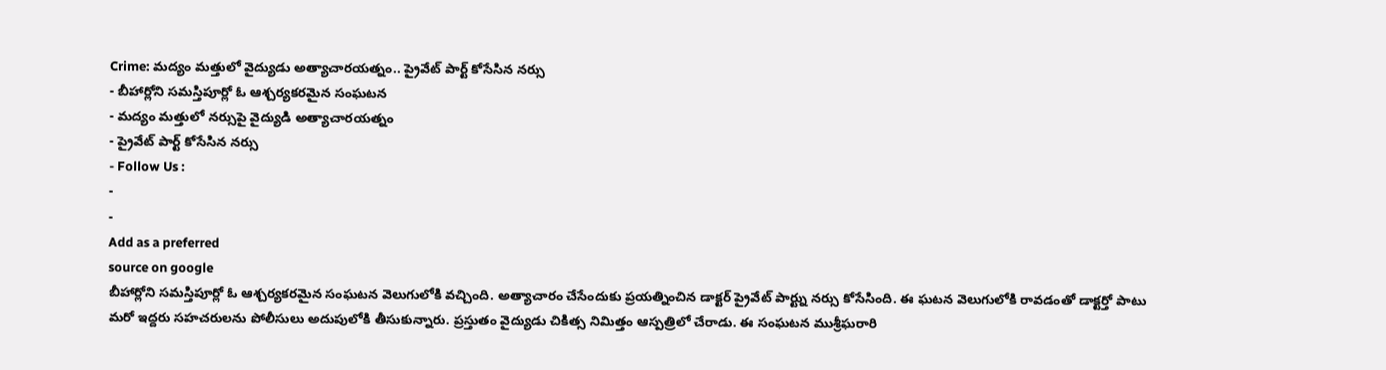Crime: మద్యం మత్తులో వైద్యుడు అత్యాచారయత్నం.. ప్రైవేట్ పార్ట్ కోసేసిన నర్సు
- బీహార్లోని సమస్తిపూర్లో ఓ ఆశ్చర్యకరమైన సంఘటన
- మద్యం మత్తులో నర్సుపై వైద్యుడి అత్యాచారయత్నం
- ప్రైవేట్ పార్ట్ కోసేసిన నర్సు
- Follow Us :
-
-
Add as a preferred
source on google
బీహార్లోని సమస్తిపూర్లో ఓ ఆశ్చర్యకరమైన సంఘటన వెలుగులోకి వచ్చింది. అత్యాచారం చేసేందుకు ప్రయత్నించిన డాక్టర్ ప్రైవేట్ పార్ట్ను నర్సు కోసేసింది. ఈ ఘటన వెలుగులోకి రావడంతో డాక్టర్తో పాటు మరో ఇద్దరు సహచరులను పోలీసులు అదుపులోకి తీసుకున్నారు. ప్రస్తుతం వైద్యుడు చికిత్స నిమిత్తం ఆస్పత్రిలో చేరాడు. ఈ సంఘటన ముశ్రీఘరారి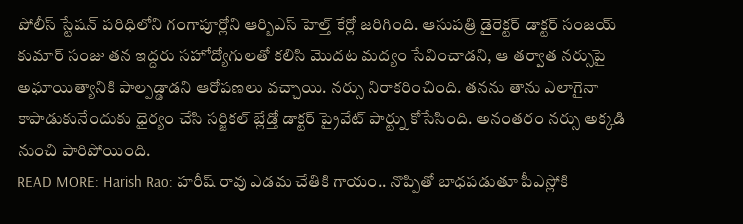పోలీస్ స్టేషన్ పరిధిలోని గంగాపూర్లోని ఆర్బిఎస్ హెల్త్ కేర్లో జరిగింది. ఆసుపత్రి డైరెక్టర్ డాక్టర్ సంజయ్ కుమార్ సంజు తన ఇద్దరు సహోద్యోగులతో కలిసి మొదట మద్యం సేవించాడని, ఆ తర్వాత నర్సుపై అఘాయిత్యానికి పాల్పడ్డాడని ఆరోపణలు వచ్చాయి. నర్సు నిరాకరించింది. తనను తాను ఎలాగైనా కాపాడుకునేందుకు ధైర్యం చేసి సర్జికల్ బ్లేడ్తో డాక్టర్ ప్రైవేట్ పార్ట్ను కోసేసింది. అనంతరం నర్సు అక్కడి నుంచి పారిపోయింది.
READ MORE: Harish Rao: హరీష్ రావు ఎడమ చేతికి గాయం.. నొప్పితో బాధపడుతూ పీఎస్లోకి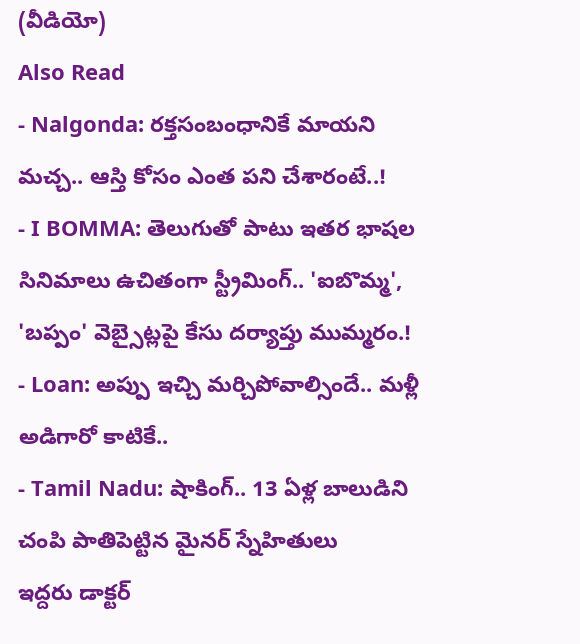(వీడియో)
Also Read
- Nalgonda: రక్తసంబంధానికే మాయని మచ్చ.. ఆస్తి కోసం ఎంత పని చేశారంటే..!
- I BOMMA: తెలుగుతో పాటు ఇతర భాషల సినిమాలు ఉచితంగా స్ట్రీమింగ్.. 'ఐబొమ్మ', 'బప్పం' వెబ్సైట్లపై కేసు దర్యాప్తు ముమ్మరం.!
- Loan: అప్పు ఇచ్చి మర్చిపోవాల్సిందే.. మళ్లీ అడిగారో కాటికే..
- Tamil Nadu: షాకింగ్.. 13 ఏళ్ల బాలుడిని చంపి పాతిపెట్టిన మైనర్ స్నేహితులు
ఇద్దరు డాక్టర్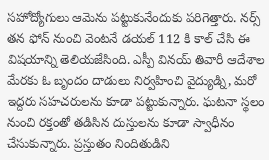సహోద్యోగులు ఆమెను పట్టుకునేందుకు పరిగెత్తారు. నర్స్ తన ఫోన్ నుంచి వెంటనే డయల్ 112 కి కాల్ చేసి ఈ విషయాన్ని తెలియజేసింది. ఎస్పీ వినయ్ తివారీ ఆదేశాల మేరకు ఓ బృందం దాడులు నిర్వహించి వైద్యుడ్ని, మరో ఇద్దరు సహచరులను కూడా పట్టుకున్నారు. ఘటనా స్థలం నుంచి రక్తంతో తడిసిన దుస్తులను కూడా స్వాధీనం చేసుకున్నారు. ప్రస్తుతం నిందితుడిని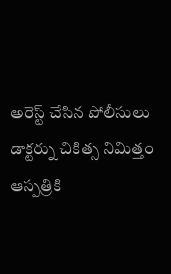అరెస్ట్ చేసిన పోలీసులు డాక్టర్ను చికిత్స నిమిత్తం ఆస్పత్రికి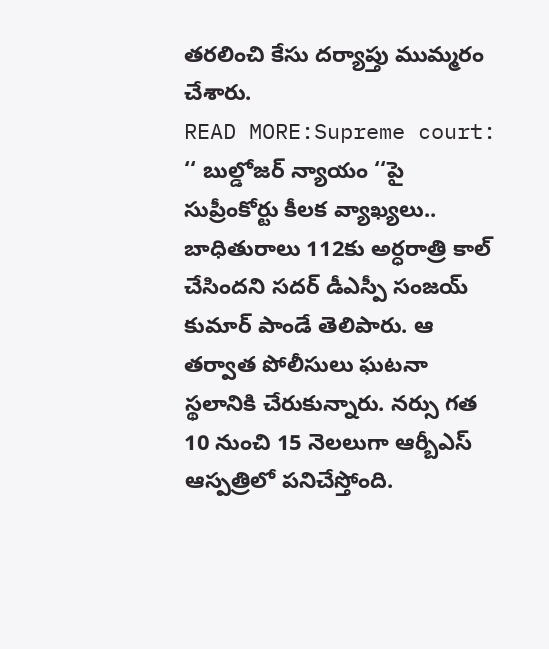తరలించి కేసు దర్యాప్తు ముమ్మరం చేశారు.
READ MORE:Supreme court: ‘‘ బుల్డోజర్ న్యాయం ‘‘పై సుప్రీంకోర్టు కీలక వ్యాఖ్యలు..
బాధితురాలు 112కు అర్ధరాత్రి కాల్ చేసిందని సదర్ డీఎస్పీ సంజయ్ కుమార్ పాండే తెలిపారు. ఆ తర్వాత పోలీసులు ఘటనా స్థలానికి చేరుకున్నారు. నర్సు గత 10 నుంచి 15 నెలలుగా ఆర్బీఎస్ ఆస్పత్రిలో పనిచేస్తోంది.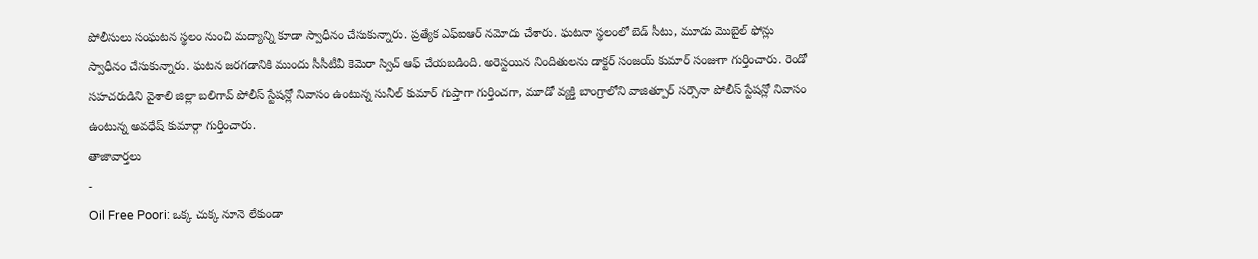పోలీసులు సంఘటన స్థలం నుంచి మద్యాన్ని కూడా స్వాధీనం చేసుకున్నారు. ప్రత్యేక ఎఫ్ఐఆర్ నమోదు చేశారు. ఘటనా స్థలంలో బెడ్ సీటు, మూడు మొబైల్ ఫోన్లు స్వాధీనం చేసుకున్నారు. ఘటన జరగడానికి ముందు సీసీటీవీ కెమెరా స్విచ్ ఆఫ్ చేయబడింది. అరెస్టయిన నిందితులను డాక్టర్ సంజయ్ కుమార్ సంజుగా గుర్తించారు. రెండో సహచరుడిని వైశాలి జిల్లా బలిగావ్ పోలీస్ స్టేషన్లో నివాసం ఉంటున్న సునీల్ కుమార్ గుప్తాగా గుర్తించగా, మూడో వ్యక్తి బాంగ్రాలోని వాజిత్పూర్ సర్సౌనా పోలీస్ స్టేషన్లో నివాసం ఉంటున్న అవధేష్ కుమార్గా గుర్తించారు.
తాజావార్తలు
-
Oil Free Poori: ఒక్క చుక్క నూనె లేకుండా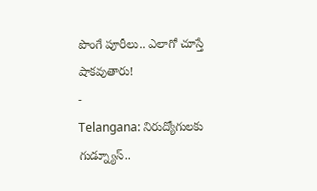పొంగే పూరీలు.. ఎలాగో చూస్తే షాకవుతారు!
-
Telangana: నిరుద్యోగులకు గుడ్న్యూస్..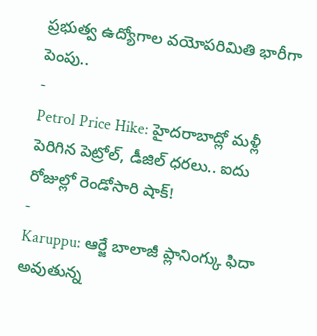ప్రభుత్వ ఉద్యోగాల వయోపరిమితి భారీగా పెంపు..
-
Petrol Price Hike: హైదరాబాద్లో మళ్లీ పెరిగిన పెట్రోల్, డీజిల్ ధరలు.. ఐదు రోజుల్లో రెండోసారి షాక్!
-
Karuppu: ఆర్జే బాలాజీ ప్లానింగ్కు ఫిదా అవుతున్న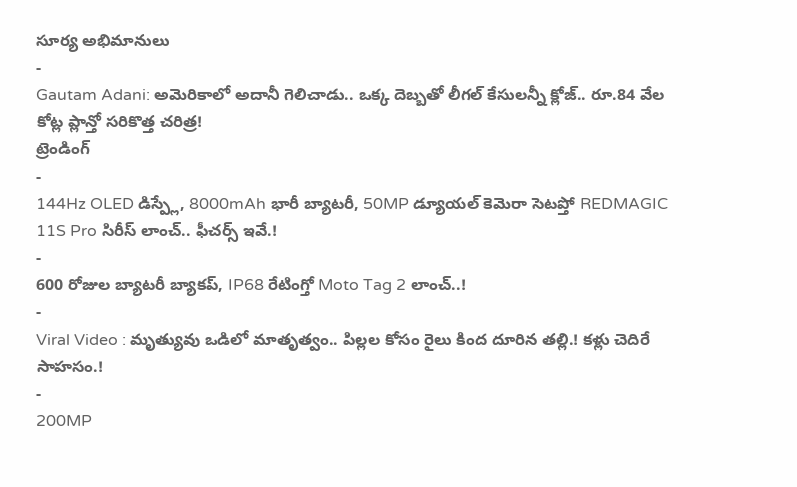సూర్య అభిమానులు
-
Gautam Adani: అమెరికాలో అదానీ గెలిచాడు.. ఒక్క దెబ్బతో లీగల్ కేసులన్నీ క్లోజ్.. రూ.84 వేల కోట్ల ప్లాన్తో సరికొత్త చరిత్ర!
ట్రెండింగ్
-
144Hz OLED డిస్ప్లే, 8000mAh భారీ బ్యాటరీ, 50MP డ్యూయల్ కెమెరా సెటప్తో REDMAGIC 11S Pro సిరీస్ లాంచ్.. ఫీచర్స్ ఇవే.!
-
600 రోజుల బ్యాటరీ బ్యాకప్, IP68 రేటింగ్తో Moto Tag 2 లాంచ్..!
-
Viral Video : మృత్యువు ఒడిలో మాతృత్వం.. పిల్లల కోసం రైలు కింద దూరిన తల్లి.! కళ్లు చెదిరే సాహసం.!
-
200MP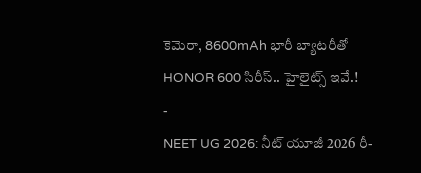కెమెరా, 8600mAh భారీ బ్యాటరీతో HONOR 600 సిరీస్.. హైలైట్స్ ఇవే.!
-
NEET UG 2026: నీట్ యూజీ 2026 రీ-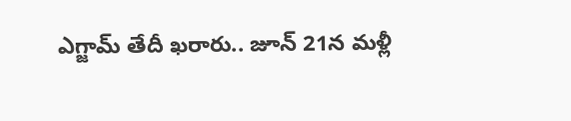ఎగ్జామ్ తేదీ ఖరారు.. జూన్ 21న మళ్లీ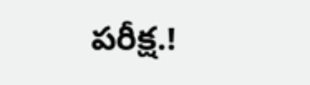పరీక్ష.!